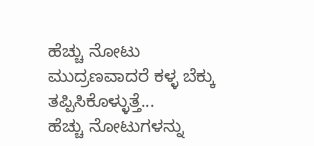ಹೆಚ್ಚು ನೋಟು ಮುದ್ರಣವಾದರೆ ಕಳ್ಳ ಬೆಕ್ಕು ತಪ್ಪಿಸಿಕೊಳ್ಳುತ್ತೆ...
ಹೆಚ್ಚು ನೋಟುಗಳನ್ನು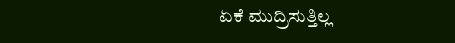ಏಕೆ ಮುದ್ರಿಸುತ್ತಿಲ್ಲ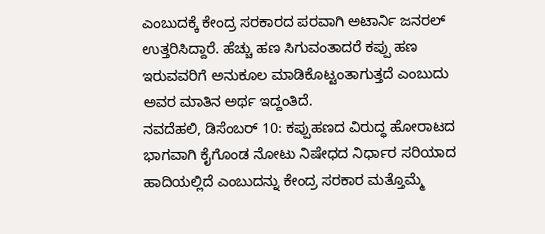ಎಂಬುದಕ್ಕೆ ಕೇಂದ್ರ ಸರಕಾರದ ಪರವಾಗಿ ಅಟಾರ್ನಿ ಜನರಲ್ ಉತ್ತರಿಸಿದ್ದಾರೆ. ಹೆಚ್ಚು ಹಣ ಸಿಗುವಂತಾದರೆ ಕಪ್ಪು ಹಣ ಇರುವವರಿಗೆ ಅನುಕೂಲ ಮಾಡಿಕೊಟ್ಟಂತಾಗುತ್ತದೆ ಎಂಬುದು ಅವರ ಮಾತಿನ ಅರ್ಥ ಇದ್ದಂತಿದೆ.
ನವದೆಹಲಿ, ಡಿಸೆಂಬರ್ 10: ಕಪ್ಪುಹಣದ ವಿರುದ್ಧ ಹೋರಾಟದ ಭಾಗವಾಗಿ ಕೈಗೊಂಡ ನೋಟು ನಿಷೇಧದ ನಿರ್ಧಾರ ಸರಿಯಾದ ಹಾದಿಯಲ್ಲಿದೆ ಎಂಬುದನ್ನು ಕೇಂದ್ರ ಸರಕಾರ ಮತ್ತೊಮ್ಮೆ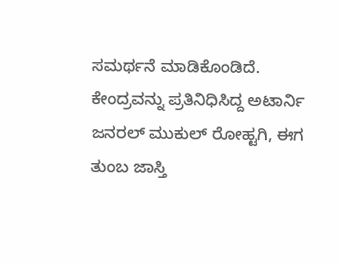ಸಮರ್ಥನೆ ಮಾಡಿಕೊಂಡಿದೆ. ಕೇಂದ್ರವನ್ನು ಪ್ರತಿನಿಧಿಸಿದ್ದ ಅಟಾರ್ನಿ ಜನರಲ್ ಮುಕುಲ್ ರೋಹ್ಟಗಿ, ಈಗ ತುಂಬ ಜಾಸ್ತಿ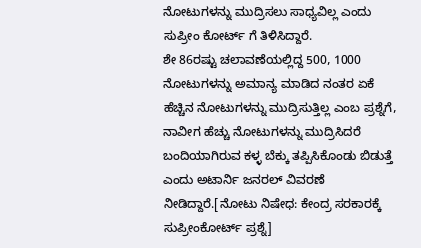ನೋಟುಗಳನ್ನು ಮುದ್ರಿಸಲು ಸಾಧ್ಯವಿಲ್ಲ ಎಂದು ಸುಪ್ರೀಂ ಕೋರ್ಟ್ ಗೆ ತಿಳಿಸಿದ್ದಾರೆ.
ಶೇ 86ರಷ್ಟು ಚಲಾವಣೆಯಲ್ಲಿದ್ದ 500, 1000 ನೋಟುಗಳನ್ನು ಅಮಾನ್ಯ ಮಾಡಿದ ನಂತರ ಏಕೆ ಹೆಚ್ಚಿನ ನೋಟುಗಳನ್ನು ಮುದ್ರಿಸುತ್ತಿಲ್ಲ ಎಂಬ ಪ್ರಶ್ನೆಗೆ, ನಾವೀಗ ಹೆಚ್ಚು ನೋಟುಗಳನ್ನು ಮುದ್ರಿಸಿದರೆ ಬಂದಿಯಾಗಿರುವ ಕಳ್ಳ ಬೆಕ್ಕು ತಪ್ಪಿಸಿಕೊಂಡು ಬಿಡುತ್ತೆ ಎಂದು ಅಟಾರ್ನಿ ಜನರಲ್ ವಿವರಣೆ ನೀಡಿದ್ದಾರೆ.[ನೋಟು ನಿಷೇಧ: ಕೇಂದ್ರ ಸರಕಾರಕ್ಕೆ ಸುಪ್ರೀಂಕೋರ್ಟ್ ಪ್ರಶ್ನೆ]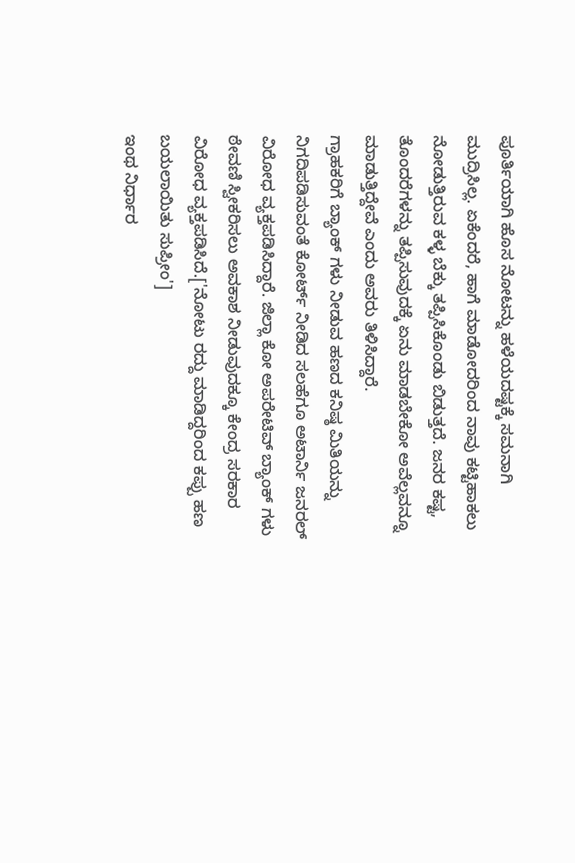ಪೂರ್ತಿಯಾಗಿ ಹೊಸ ನೋಟನ್ನು ಹಳೆಯದಷ್ಟಕ್ಕೆ ಸಮನಾಗಿ ಮುದ್ರಿಸಿಲ್ಲ. ಏಕೆಂದರೆ, ಹಾಗೆ ಮಾಡೋದರಿಂದ ನಾವು ಕಟ್ಟಿಹಾಕಲು ನೋಡುತ್ತಿರುವ ಕಳ್ಳ ಬೆಕ್ಕು ತಪ್ಪಿಸಿಕೊಂಡು ಬಿಡುತ್ತದೆ. ಜನರ ಕಷ್ಟ, ತೊಂದರೆಗಳನ್ನು ತಪ್ಪಿಸುವುದಕ್ಕೆ ಏನು ಮಾಡಬೇಕೋ ಅವೆಲ್ಲವನ್ನೂ ಮಾಡುತ್ತಿದ್ದೇವೆ ಎಂದು ಅವರು ತಿಳಿಸಿದ್ದಾರೆ.
ಗ್ರಾಹಕರಿಗೆ ಬ್ಯಾಂಕ್ ಗಳು ನೀಡುವ ಹಣದ ಕನಿಷ್ಠ ಮಿತಿಯನ್ನು ನಿಗದಿಪಡಿಸುವಂತೆ ಕೋರ್ಟ್ ನೀಡಿದ ಸಲಹೆಗೂ ಅಟಾರ್ನಿ ಜನರಲ್ ವಿರೋಧ ವ್ಯಕ್ತಪಡಿಸಿದ್ದಾರೆ. ಜಿಲ್ಲಾ ಕೋ ಅಪರೇಟಿವ್ ಬ್ಯಾಂಕ್ ಗಳು ಠೇವಣಿ ಸ್ವೀಕರಿಸಲು ಅವಕಾಶ ನೀಡುವುದಕ್ಕೂ ಕೇಂದ್ರ ಸರಕಾರ ವಿರೋಧ ವ್ಯಕ್ತಪಡಿಸಿದೆ.['ನೋಟು ರದ್ದು ಮಾಡಿದ್ದರಿಂದ ಕಪ್ಪು ಹಣ ಬಯಲಾಯಿತು ಸುಪ್ರೀಂ']
ಇಂಥ ನಿರ್ಧಾರ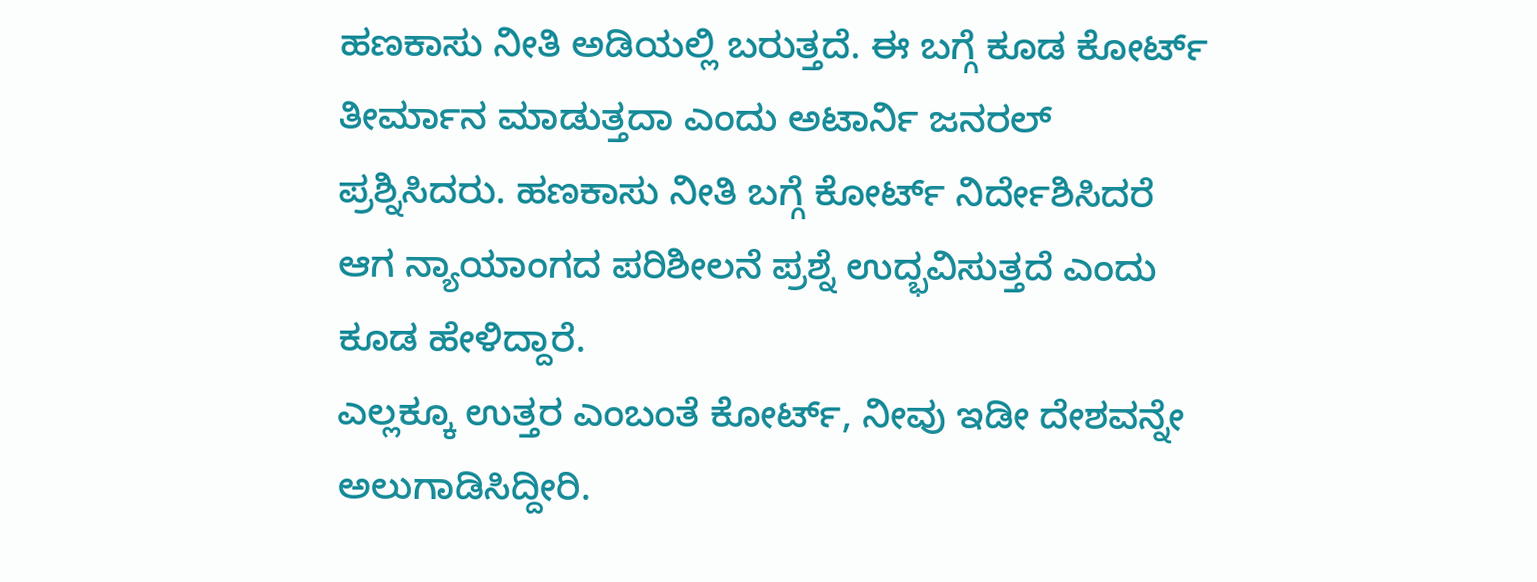ಹಣಕಾಸು ನೀತಿ ಅಡಿಯಲ್ಲಿ ಬರುತ್ತದೆ. ಈ ಬಗ್ಗೆ ಕೂಡ ಕೋರ್ಟ್ ತೀರ್ಮಾನ ಮಾಡುತ್ತದಾ ಎಂದು ಅಟಾರ್ನಿ ಜನರಲ್ ಪ್ರಶ್ನಿಸಿದರು. ಹಣಕಾಸು ನೀತಿ ಬಗ್ಗೆ ಕೋರ್ಟ್ ನಿರ್ದೇಶಿಸಿದರೆ ಆಗ ನ್ಯಾಯಾಂಗದ ಪರಿಶೀಲನೆ ಪ್ರಶ್ನೆ ಉದ್ಭವಿಸುತ್ತದೆ ಎಂದು ಕೂಡ ಹೇಳಿದ್ದಾರೆ.
ಎಲ್ಲಕ್ಕೂ ಉತ್ತರ ಎಂಬಂತೆ ಕೋರ್ಟ್, ನೀವು ಇಡೀ ದೇಶವನ್ನೇ ಅಲುಗಾಡಿಸಿದ್ದೀರಿ.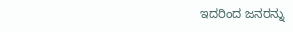ಇದರಿಂದ ಜನರನ್ನು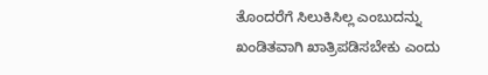ತೊಂದರೆಗೆ ಸಿಲುಕಿಸಿಲ್ಲ ಎಂಬುದನ್ನು ಖಂಡಿತವಾಗಿ ಖಾತ್ರಿಪಡಿಸಬೇಕು ಎಂದು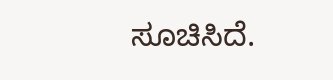ಸೂಚಿಸಿದೆ.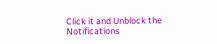Click it and Unblock the Notifications